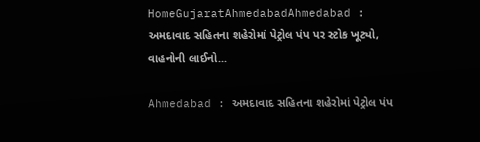HomeGujaratAhmedabadAhmedabad : અમદાવાદ સહિતના શહેરોમાં પેટ્રોલ પંપ પર સ્ટોક ખૂટ્યો, વાહનોની લાઈનો...

Ahmedabad : અમદાવાદ સહિતના શહેરોમાં પેટ્રોલ પંપ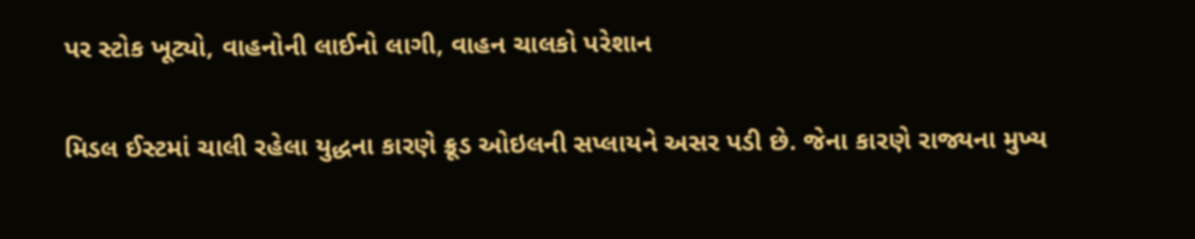પર સ્ટોક ખૂટ્યો, વાહનોની લાઈનો લાગી, વાહન ચાલકો પરેશાન

મિડલ ઈસ્ટમાં ચાલી રહેલા યુદ્ધના કારણે ક્રૂડ ઓઇલની સપ્લાયને અસર પડી છે. જેના કારણે રાજ્યના મુખ્ય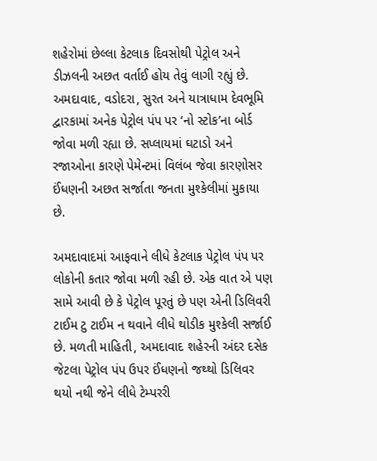શહેરોમાં છેલ્લા કેટલાક દિવસોથી પેટ્રોલ અને ડીઝલની અછત વર્તાઈ હોય તેવું લાગી રહ્યું છે. અમદાવાદ, વડોદરા, સુરત અને યાત્રાધામ દેવભૂમિ દ્વારકામાં અનેક પેટ્રોલ પંપ પર ‘નો સ્ટોક’ના બોર્ડ જોવા મળી રહ્યા છે. સપ્લાયમાં ઘટાડો અને રજાઓના કારણે પેમેન્ટમાં વિલંબ જેવા કારણોસર ઈંધણની અછત સર્જાતા જનતા મુશ્કેલીમાં મુકાયા છે.

અમદાવાદમાં આફવાને લીધે કેટલાક પેટ્રોલ પંપ પર લોકોની કતાર જોવા મળી રહી છે. એક વાત એ પણ સામે આવી છે કે પેટ્રોલ પૂરતું છે પણ એની ડિલિવરી ટાઈમ ટુ ટાઈમ ન થવાને લીધે થોડીક મુશ્કેલી સર્જાઈ છે. મળતી માહિતી, અમદાવાદ શહેરની અંદર દસેક જેટલા પેટ્રોલ પંપ ઉપર ઈંધણનો જથ્થો ડિલિવર થયો નથી જેને લીધે ટેમ્પરરી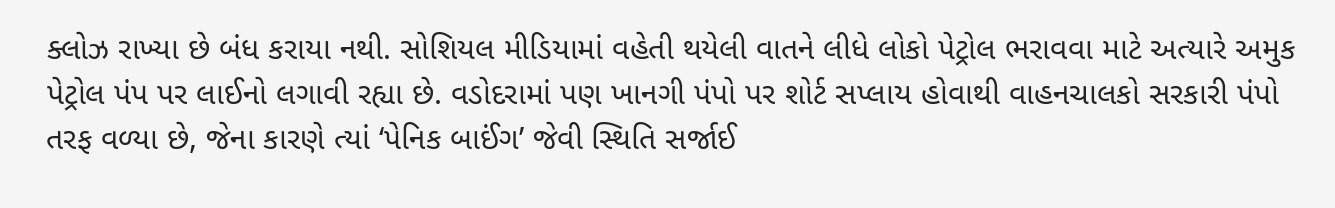ક્લોઝ રાખ્યા છે બંધ કરાયા નથી. સોશિયલ મીડિયામાં વહેતી થયેલી વાતને લીધે લોકો પેટ્રોલ ભરાવવા માટે અત્યારે અમુક પેટ્રોલ પંપ પર લાઈનો લગાવી રહ્યા છે. વડોદરામાં પણ ખાનગી પંપો પર શોર્ટ સપ્લાય હોવાથી વાહનચાલકો સરકારી પંપો તરફ વળ્યા છે, જેના કારણે ત્યાં ‘પેનિક બાઈંગ’ જેવી સ્થિતિ સર્જાઈ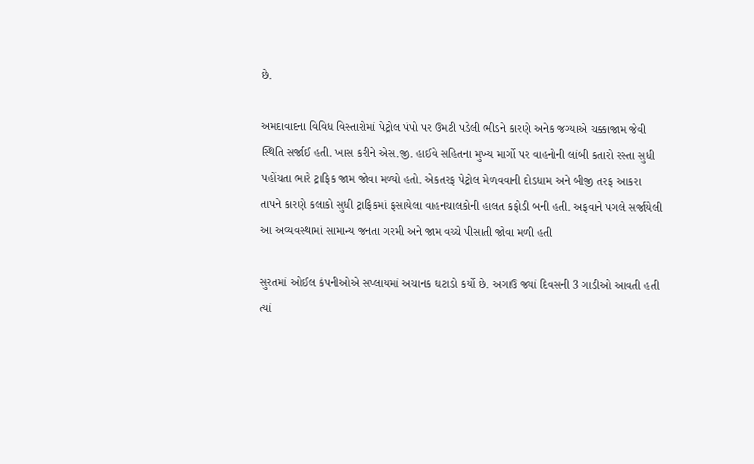છે.

અમદાવાદના વિવિધ વિસ્તારોમાં પેટ્રોલ પંપો પર ઉમટી પડેલી ભીડને કારણે અનેક જગ્યાએ ચક્કાજામ જેવી સ્થિતિ સર્જાઈ હતી. ખાસ કરીને એસ.જી. હાઈવે સહિતના મુખ્ય માર્ગો પર વાહનોની લાંબી કતારો રસ્તા સુધી પહોંચતા ભારે ટ્રાફિક જામ જોવા મળ્યો હતો. એકતરફ પેટ્રોલ મેળવવાની દોડધામ અને બીજી તરફ આકરા તાપને કારણે કલાકો સુધી ટ્રાફિકમાં ફસાયેલા વાહનચાલકોની હાલત કફોડી બની હતી. અફવાને પગલે સર્જાયેલી આ અવ્યવસ્થામાં સામાન્ય જનતા ગરમી અને જામ વચ્ચે પીસાતી જોવા મળી હતી

સુરતમાં ઓઈલ કંપનીઓએ સપ્લાયમાં અચાનક ઘટાડો કર્યો છે. અગાઉ જ્યાં દિવસની 3 ગાડીઓ આવતી હતી ત્યાં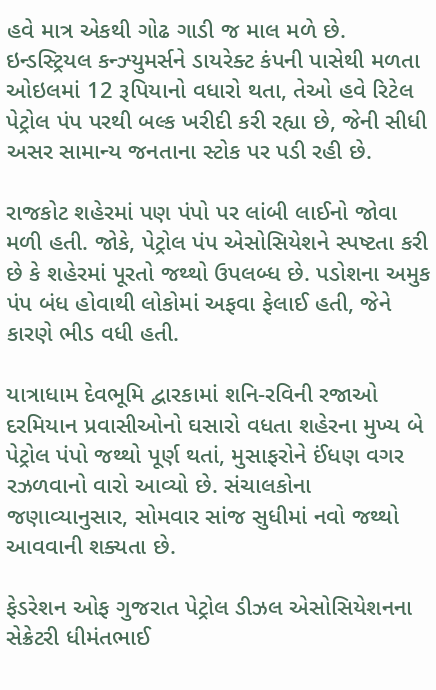હવે માત્ર એકથી ગોઢ ગાડી જ માલ મળે છે. ઇન્ડસ્ટ્રિયલ કન્ઝ્યુમર્સને ડાયરેક્ટ કંપની પાસેથી મળતા ઓઇલમાં 12 રૂપિયાનો વધારો થતા, તેઓ હવે રિટેલ પેટ્રોલ પંપ પરથી બલ્ક ખરીદી કરી રહ્યા છે, જેની સીધી અસર સામાન્ય જનતાના સ્ટોક પર પડી રહી છે.

રાજકોટ શહેરમાં પણ પંપો પર લાંબી લાઈનો જોવા મળી હતી. જોકે, પેટ્રોલ પંપ એસોસિયેશને સ્પષ્ટતા કરી છે કે શહેરમાં પૂરતો જથ્થો ઉપલબ્ધ છે. પડોશના અમુક પંપ બંધ હોવાથી લોકોમાં અફવા ફેલાઈ હતી, જેને કારણે ભીડ વધી હતી.

યાત્રાધામ દેવભૂમિ દ્વારકામાં શનિ-રવિની રજાઓ દરમિયાન પ્રવાસીઓનો ઘસારો વધતા શહેરના મુખ્ય બે પેટ્રોલ પંપો જથ્થો પૂર્ણ થતાં, મુસાફરોને ઈંધણ વગર રઝળવાનો વારો આવ્યો છે. સંચાલકોના જણાવ્યાનુસાર, સોમવાર સાંજ સુધીમાં નવો જથ્થો આવવાની શક્યતા છે.

ફેડરેશન ઓફ ગુજરાત પેટ્રોલ ડીઝલ એસોસિયેશનના સેક્રેટરી ધીમંતભાઈ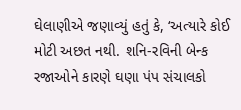ઘેલાણીએ જણાવ્યું હતું કે, ‘અત્યારે કોઈ મોટી અછત નથી. શનિ-રવિની બેન્ક રજાઓને કારણે ઘણા પંપ સંચાલકો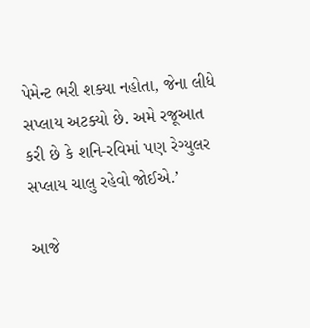પેમેન્ટ ભરી શક્યા નહોતા, જેના લીધે સપ્લાય અટક્યો છે. અમે રજૂઆત કરી છે કે શનિ-રવિમાં પણ રેગ્યુલર સપ્લાય ચાલુ રહેવો જોઈએ.’

આજે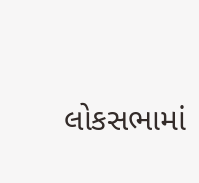લોકસભામાં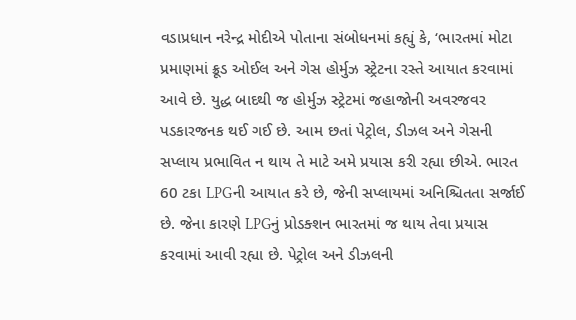વડાપ્રધાન નરેન્દ્ર મોદીએ પોતાના સંબોધનમાં કહ્યું કે, ‘ભારતમાં મોટા પ્રમાણમાં ક્રૂડ ઓઈલ અને ગેસ હોર્મુઝ સ્ટ્રેટના રસ્તે આયાત કરવામાં આવે છે. યુદ્ધ બાદથી જ હોર્મુઝ સ્ટ્રેટમાં જહાજોની અવરજવર પડકારજનક થઈ ગઈ છે. આમ છતાં પેટ્રોલ, ડીઝલ અને ગેસની સપ્લાય પ્રભાવિત ન થાય તે માટે અમે પ્રયાસ કરી રહ્યા છીએ. ભારત 60 ટકા LPGની આયાત કરે છે, જેની સપ્લાયમાં અનિશ્ચિતતા સર્જાઈ છે. જેના કારણે LPGનું પ્રોડક્શન ભારતમાં જ થાય તેવા પ્રયાસ કરવામાં આવી રહ્યા છે. પેટ્રોલ અને ડીઝલની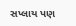સપ્લાય પણ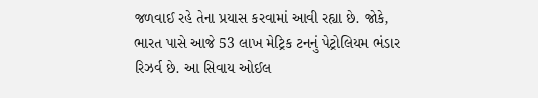જળવાઈ રહે તેના પ્રયાસ કરવામાં આવી રહ્યા છે. જોકે, ભારત પાસે આજે 53 લાખ મેટ્રિક ટનનું પેટ્રોલિયમ ભંડાર રિઝર્વ છે. આ સિવાય ઓઈલ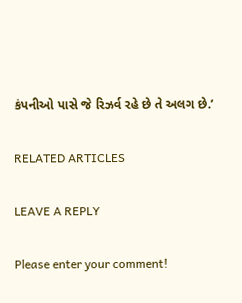કંપનીઓ પાસે જે રિઝર્વ રહે છે તે અલગ છે.’

RELATED ARTICLES

LEAVE A REPLY

Please enter your comment!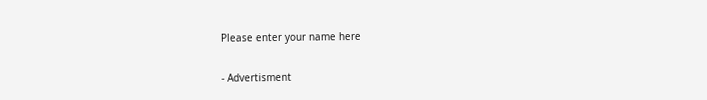Please enter your name here

- Advertisment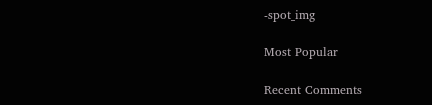-spot_img

Most Popular

Recent Comments